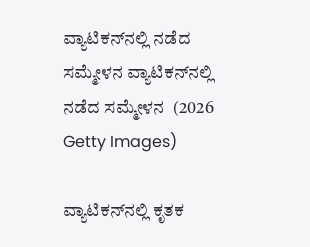ವ್ಯಾಟಿಕನ್‌ನಲ್ಲಿ ನಡೆದ ಸಮ್ಮೇಳನ ವ್ಯಾಟಿಕನ್‌ನಲ್ಲಿ ನಡೆದ ಸಮ್ಮೇಳನ  (2026 Getty Images)

ವ್ಯಾಟಿಕನ್‌ನಲ್ಲಿ ಕೃತಕ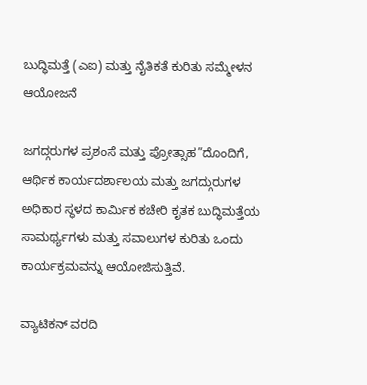ಬುದ್ಧಿಮತ್ತೆ (ಎಐ) ಮತ್ತು ನೈತಿಕತೆ ಕುರಿತು ಸಮ್ಮೇಳನ ಆಯೋಜನೆ

ಜಗದ್ಗರುಗಳ ಪ್ರಶಂಸೆ ಮತ್ತು ಪ್ರೋತ್ಸಾಹ”ದೊಂದಿಗೆ, ಆರ್ಥಿಕ ಕಾರ್ಯದರ್ಶಾಲಯ ಮತ್ತು ಜಗದ್ಗುರುಗಳ ಅಧಿಕಾರ ಸ್ಥಳದ ಕಾರ್ಮಿಕ ಕಚೇರಿ ಕೃತಕ ಬುದ್ಧಿಮತ್ತೆಯ ಸಾಮರ್ಥ್ಯಗಳು ಮತ್ತು ಸವಾಲುಗಳ ಕುರಿತು ಒಂದು ಕಾರ್ಯಕ್ರಮವನ್ನು ಆಯೋಜಿಸುತ್ತಿವೆ.

ವ್ಯಾಟಿಕನ್ ವರದಿ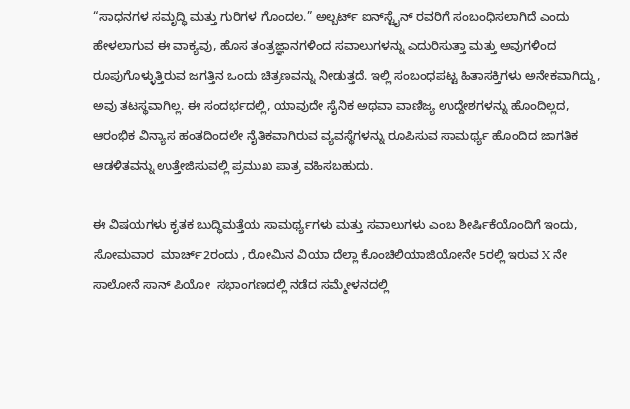“ಸಾಧನಗಳ ಸಮೃದ್ಧಿ ಮತ್ತು ಗುರಿಗಳ ಗೊಂದಲ.” ಅಲ್ಬರ್ಟ್ ಐನ್‌ಸ್ಟೈನ್ ರವರಿಗೆ ಸಂಬಂಧಿಸಲಾಗಿದೆ ಎಂದು ಹೇಳಲಾಗುವ ಈ ವಾಕ್ಯವು, ಹೊಸ ತಂತ್ರಜ್ಞಾನಗಳಿಂದ ಸವಾಲುಗಳನ್ನು ಎದುರಿಸುತ್ತಾ ಮತ್ತು ಅವುಗಳಿಂದ ರೂಪುಗೊಳ್ಳುತ್ತಿರುವ ಜಗತ್ತಿನ ಒಂದು ಚಿತ್ರಣವನ್ನು ನೀಡುತ್ತದೆ. ಇಲ್ಲಿ ಸಂಬಂಧಪಟ್ಟ ಹಿತಾಸಕ್ತಿಗಳು ಅನೇಕವಾಗಿದ್ದು, ಅವು ತಟಸ್ಥವಾಗಿಲ್ಲ. ಈ ಸಂದರ್ಭದಲ್ಲಿ, ಯಾವುದೇ ಸೈನಿಕ ಅಥವಾ ವಾಣಿಜ್ಯ ಉದ್ದೇಶಗಳನ್ನು ಹೊಂದಿಲ್ಲದ, ಆರಂಭಿಕ ವಿನ್ಯಾಸ ಹಂತದಿಂದಲೇ ನೈತಿಕವಾಗಿರುವ ವ್ಯವಸ್ಥೆಗಳನ್ನು ರೂಪಿಸುವ ಸಾಮರ್ಥ್ಯ ಹೊಂದಿದ ಜಾಗತಿಕ ಆಡಳಿತವನ್ನು ಉತ್ತೇಜಿಸುವಲ್ಲಿ ಪ್ರಮುಖ ಪಾತ್ರ ವಹಿಸಬಹುದು.

ಈ ವಿಷಯಗಳು ಕೃತಕ ಬುದ್ಧಿಮತ್ತೆಯ ಸಾಮರ್ಥ್ಯಗಳು ಮತ್ತು ಸವಾಲುಗಳು ಎಂಬ ಶೀರ್ಷಿಕೆಯೊಂದಿಗೆ ಇಂದು, ಸೋಮವಾರ  ಮಾರ್ಚ್2ರಂದು , ರೋಮಿನ ವಿಯಾ ದೆಲ್ಲಾ ಕೊಂಚಿಲಿಯಾಜಿಯೋನೇ 5ರಲ್ಲಿ ಇರುವ X ನೇ  ಸಾಲೋನೆ ಸಾನ್ ಪಿಯೋ  ಸಭಾಂಗಣದಲ್ಲಿ ನಡೆದ ಸಮ್ಮೇಳನದಲ್ಲಿ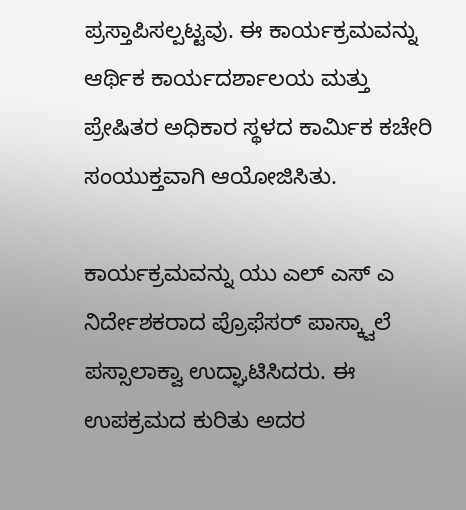ಪ್ರಸ್ತಾಪಿಸಲ್ಪಟ್ಟವು. ಈ ಕಾರ್ಯಕ್ರಮವನ್ನು ಆರ್ಥಿಕ ಕಾರ್ಯದರ್ಶಾಲಯ ಮತ್ತು ಪ್ರೇಷಿತರ ಅಧಿಕಾರ ಸ್ಥಳದ ಕಾರ್ಮಿಕ ಕಚೇರಿ ಸಂಯುಕ್ತವಾಗಿ ಆಯೋಜಿಸಿತು.

ಕಾರ್ಯಕ್ರಮವನ್ನು ಯು ಎಲ್ ಎಸ್ ಎ  ನಿರ್ದೇಶಕರಾದ ಪ್ರೊಫೆಸರ್ ಪಾಸ್ಕ್ವಾಲೆ ಪಸ್ಸಾಲಾಕ್ವಾ ಉದ್ಘಾಟಿಸಿದರು. ಈ ಉಪಕ್ರಮದ ಕುರಿತು ಅದರ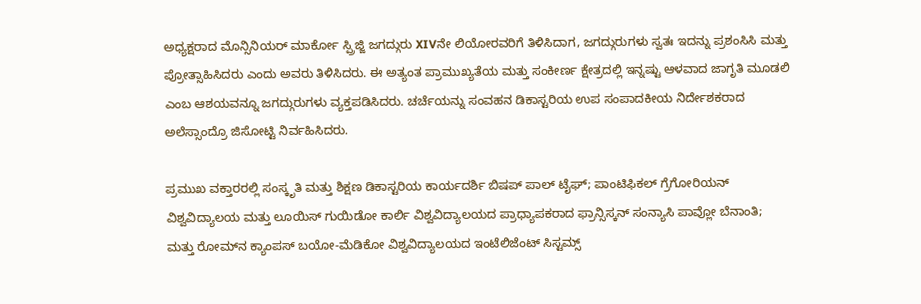ಅಧ್ಯಕ್ಷರಾದ ಮೊನ್ಸಿನಿಯರ್ ಮಾರ್ಕೋ ಸ್ಪ್ರಿಜ್ಜಿ ಜಗದ್ಗುರು XIVನೇ ಲಿಯೋರವರಿಗೆ ತಿಳಿಸಿದಾಗ, ಜಗದ್ಗುರುಗಳು ಸ್ವತಃ ಇದನ್ನು ಪ್ರಶಂಸಿಸಿ ಮತ್ತು ಪ್ರೋತ್ಸಾಹಿಸಿದರು ಎಂದು ಅವರು ತಿಳಿಸಿದರು. ಈ ಅತ್ಯಂತ ಪ್ರಾಮುಖ್ಯತೆಯ ಮತ್ತು ಸಂಕೀರ್ಣ ಕ್ಷೇತ್ರದಲ್ಲಿ ಇನ್ನಷ್ಟು ಆಳವಾದ ಜಾಗೃತಿ ಮೂಡಲಿ ಎಂಬ ಆಶಯವನ್ನೂ ಜಗದ್ಗುರುಗಳು ವ್ಯಕ್ತಪಡಿಸಿದರು. ಚರ್ಚೆಯನ್ನು ಸಂವಹನ ಡಿಕಾಸ್ಟರಿಯ ಉಪ ಸಂಪಾದಕೀಯ ನಿರ್ದೇಶಕರಾದ ಅಲೆಸ್ಸಾಂದ್ರೊ ಜಿಸೋಟ್ಟಿ ನಿರ್ವಹಿಸಿದರು.

ಪ್ರಮುಖ ವಕ್ತಾರರಲ್ಲಿ ಸಂಸ್ಕೃತಿ ಮತ್ತು ಶಿಕ್ಷಣ ಡಿಕಾಸ್ಟರಿಯ ಕಾರ್ಯದರ್ಶಿ ಬಿಷಪ್ ಪಾಲ್ ಟೈಘ್; ಪಾಂಟಿಫಿಕಲ್ ಗ್ರೆಗೋರಿಯನ್ ವಿಶ್ವವಿದ್ಯಾಲಯ ಮತ್ತು ಲೂಯಿಸ್ ಗುಯಿಡೋ ಕಾರ್ಲಿ ವಿಶ್ವವಿದ್ಯಾಲಯದ ಪ್ರಾಧ್ಯಾಪಕರಾದ ಫ್ರಾನ್ಸಿಸ್ಕನ್ ಸಂನ್ಯಾಸಿ ಪಾವ್ಲೋ ಬೆನಾಂತಿ; ಮತ್ತು ರೋಮ್‌ನ ಕ್ಯಾಂಪಸ್ ಬಯೋ-ಮೆಡಿಕೋ ವಿಶ್ವವಿದ್ಯಾಲಯದ ಇಂಟೆಲಿಜೆಂಟ್ ಸಿಸ್ಟಮ್ಸ್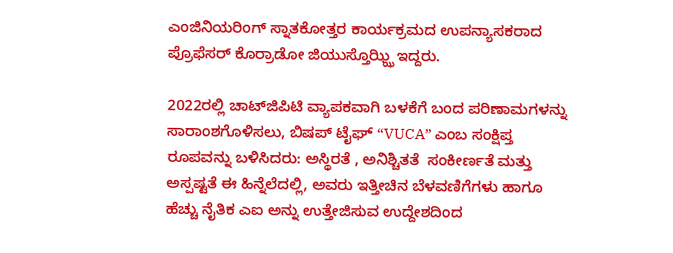ಎಂಜಿನಿಯರಿಂಗ್ ಸ್ನಾತಕೋತ್ತರ ಕಾರ್ಯಕ್ರಮದ ಉಪನ್ಯಾಸಕರಾದ ಪ್ರೊಫೆಸರ್ ಕೊರ್ರಾಡೋ ಜಿಯುಸ್ತೊಝ್ಝಿ ಇದ್ದರು.

2022ರಲ್ಲಿ ಚಾಟ್‌ಜಿಪಿಟಿ ವ್ಯಾಪಕವಾಗಿ ಬಳಕೆಗೆ ಬಂದ ಪರಿಣಾಮಗಳನ್ನು ಸಾರಾಂಶಗೊಳಿಸಲು, ಬಿಷಪ್ ಟೈಘ್ “VUCA” ಎಂಬ ಸಂಕ್ಷಿಪ್ತ ರೂಪವನ್ನು ಬಳಿಸಿದರು: ಅಸ್ಥಿರತೆ , ಅನಿಶ್ಚಿತತೆ  ಸಂಕೀರ್ಣತೆ ಮತ್ತು ಅಸ್ಪಷ್ಟತೆ ಈ ಹಿನ್ನೆಲೆದಲ್ಲಿ, ಅವರು ಇತ್ತೀಚಿನ ಬೆಳವಣಿಗೆಗಳು ಹಾಗೂ ಹೆಚ್ಚು ನೈತಿಕ ಎಐ ಅನ್ನು ಉತ್ತೇಜಿಸುವ ಉದ್ದೇಶದಿಂದ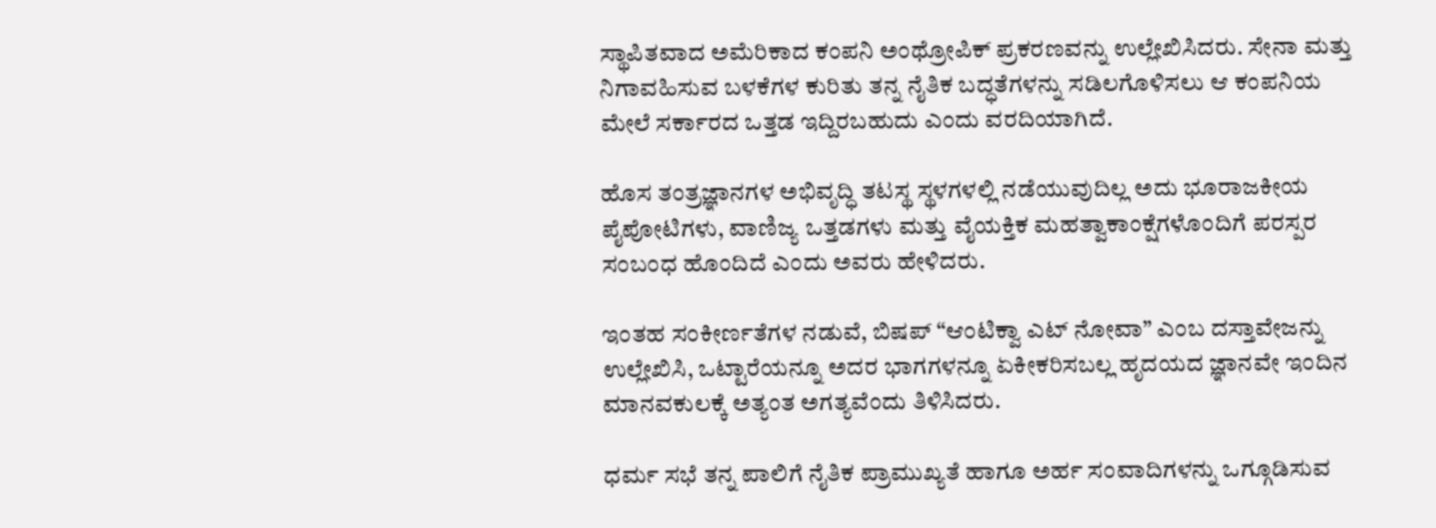ಸ್ಥಾಪಿತವಾದ ಅಮೆರಿಕಾದ ಕಂಪನಿ ಅಂಥ್ರೋಪಿಕ್ ಪ್ರಕರಣವನ್ನು ಉಲ್ಲೇಖಿಸಿದರು. ಸೇನಾ ಮತ್ತು ನಿಗಾವಹಿಸುವ ಬಳಕೆಗಳ ಕುರಿತು ತನ್ನ ನೈತಿಕ ಬದ್ಧತೆಗಳನ್ನು ಸಡಿಲಗೊಳಿಸಲು ಆ ಕಂಪನಿಯ ಮೇಲೆ ಸರ್ಕಾರದ ಒತ್ತಡ ಇದ್ದಿರಬಹುದು ಎಂದು ವರದಿಯಾಗಿದೆ.

ಹೊಸ ತಂತ್ರಜ್ಞಾನಗಳ ಅಭಿವೃದ್ಧಿ ತಟಸ್ಥ ಸ್ಥಳಗಳಲ್ಲಿ ನಡೆಯುವುದಿಲ್ಲ ಅದು ಭೂರಾಜಕೀಯ ಪೈಪೋಟಿಗಳು, ವಾಣಿಜ್ಯ ಒತ್ತಡಗಳು ಮತ್ತು ವೈಯಕ್ತಿಕ ಮಹತ್ವಾಕಾಂಕ್ಷೆಗಳೊಂದಿಗೆ ಪರಸ್ಪರ ಸಂಬಂಧ ಹೊಂದಿದೆ ಎಂದು ಅವರು ಹೇಳಿದರು.

ಇಂತಹ ಸಂಕೀರ್ಣತೆಗಳ ನಡುವೆ, ಬಿಷಪ್ “ಆಂಟಿಕ್ವಾ ಎಟ್ ನೋವಾ” ಎಂಬ ದಸ್ತಾವೇಜನ್ನು ಉಲ್ಲೇಖಿಸಿ, ಒಟ್ಟಾರೆಯನ್ನೂ ಅದರ ಭಾಗಗಳನ್ನೂ ಏಕೀಕರಿಸಬಲ್ಲ ಹೃದಯದ ಜ್ಞಾನವೇ ಇಂದಿನ ಮಾನವಕುಲಕ್ಕೆ ಅತ್ಯಂತ ಅಗತ್ಯವೆಂದು ತಿಳಿಸಿದರು.

ಧರ್ಮ ಸಭೆ ತನ್ನ ಪಾಲಿಗೆ ನೈತಿಕ ಪ್ರಾಮುಖ್ಯತೆ ಹಾಗೂ ಅರ್ಹ ಸಂವಾದಿಗಳನ್ನು ಒಗ್ಗೂಡಿಸುವ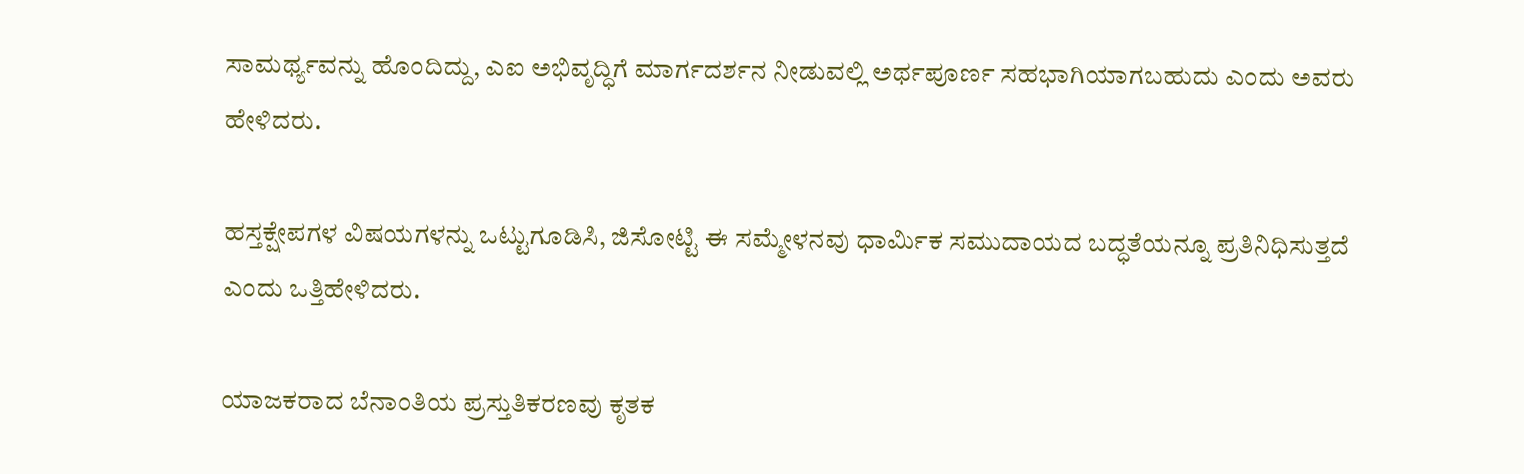ಸಾಮರ್ಥ್ಯವನ್ನು ಹೊಂದಿದ್ದು, ಎಐ ಅಭಿವೃದ್ಧಿಗೆ ಮಾರ್ಗದರ್ಶನ ನೀಡುವಲ್ಲಿ ಅರ್ಥಪೂರ್ಣ ಸಹಭಾಗಿಯಾಗಬಹುದು ಎಂದು ಅವರು ಹೇಳಿದರು.

ಹಸ್ತಕ್ಷೇಪಗಳ ವಿಷಯಗಳನ್ನು ಒಟ್ಟುಗೂಡಿಸಿ, ಜಿಸೋಟ್ಟಿ ಈ ಸಮ್ಮೇಳನವು ಧಾರ್ಮಿಕ ಸಮುದಾಯದ ಬದ್ಧತೆಯನ್ನೂ ಪ್ರತಿನಿಧಿಸುತ್ತದೆ ಎಂದು ಒತ್ತಿಹೇಳಿದರು.

ಯಾಜಕರಾದ ಬೆನಾಂತಿಯ ಪ್ರಸ್ತುತಿಕರಣವು ಕೃತಕ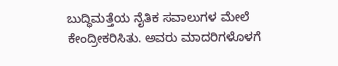ಬುದ್ಧಿಮತ್ತೆಯ ನೈತಿಕ ಸವಾಲುಗಳ ಮೇಲೆ ಕೇಂದ್ರೀಕರಿಸಿತು. ಅವರು ಮಾದರಿಗಳೊಳಗೆ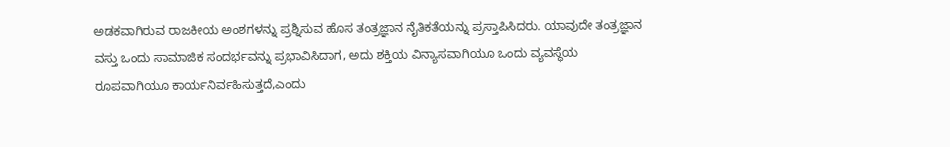ಅಡಕವಾಗಿರುವ ರಾಜಕೀಯ ಅಂಶಗಳನ್ನು ಪ್ರಶ್ನಿಸುವ ಹೊಸ ತಂತ್ರಜ್ಞಾನ ನೈತಿಕತೆಯನ್ನು ಪ್ರಸ್ತಾಪಿಸಿದರು. ಯಾವುದೇ ತಂತ್ರಜ್ಞಾನ ವಸ್ತು ಒಂದು ಸಾಮಾಜಿಕ ಸಂದರ್ಭವನ್ನು ಪ್ರಭಾವಿಸಿದಾಗ, ಅದು ಶಕ್ತಿಯ ವಿನ್ಯಾಸವಾಗಿಯೂ ಒಂದು ವ್ಯವಸ್ಥೆಯ ರೂಪವಾಗಿಯೂ ಕಾರ್ಯನಿರ್ವಹಿಸುತ್ತದೆ,ಎಂದು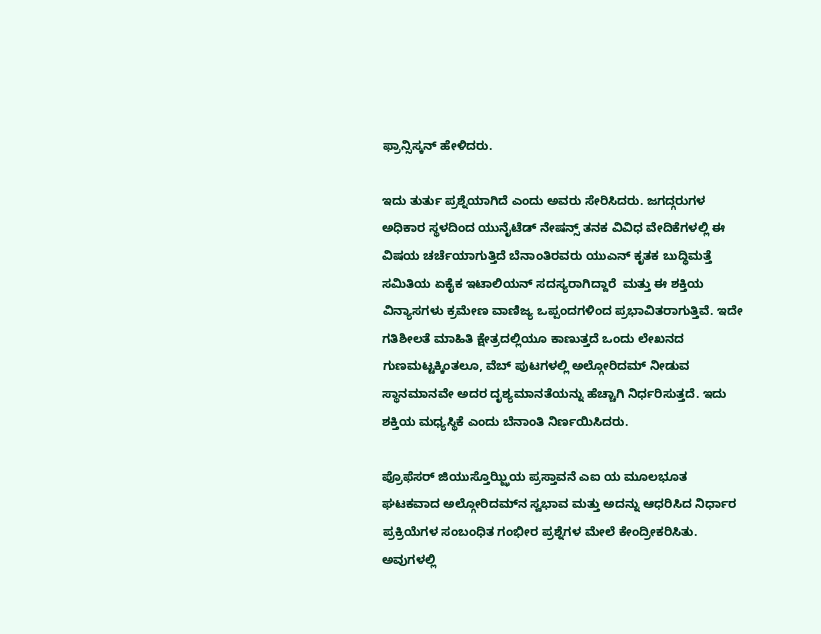ಫ್ರಾನ್ಸಿಸ್ಕನ್ ಹೇಳಿದರು.

ಇದು ತುರ್ತು ಪ್ರಶ್ನೆಯಾಗಿದೆ ಎಂದು ಅವರು ಸೇರಿಸಿದರು. ಜಗದ್ಗರುಗಳ ಅಧಿಕಾರ ಸ್ಥಳದಿಂದ ಯುನೈಟೆಡ್ ನೇಷನ್ಸ್ ತನಕ ವಿವಿಧ ವೇದಿಕೆಗಳಲ್ಲಿ ಈ ವಿಷಯ ಚರ್ಚೆಯಾಗುತ್ತಿದೆ ಬೆನಾಂತಿರವರು ಯುಎನ್ ಕೃತಕ ಬುದ್ಧಿಮತ್ತೆ ಸಮಿತಿಯ ಏಕೈಕ ಇಟಾಲಿಯನ್ ಸದಸ್ಯರಾಗಿದ್ದಾರೆ  ಮತ್ತು ಈ ಶಕ್ತಿಯ ವಿನ್ಯಾಸಗಳು ಕ್ರಮೇಣ ವಾಣಿಜ್ಯ ಒಪ್ಪಂದಗಳಿಂದ ಪ್ರಭಾವಿತರಾಗುತ್ತಿವೆ. ಇದೇ ಗತಿಶೀಲತೆ ಮಾಹಿತಿ ಕ್ಷೇತ್ರದಲ್ಲಿಯೂ ಕಾಣುತ್ತದೆ ಒಂದು ಲೇಖನದ ಗುಣಮಟ್ಟಕ್ಕಿಂತಲೂ, ವೆಬ್ ಪುಟಗಳಲ್ಲಿ ಅಲ್ಗೋರಿದಮ್ ನೀಡುವ ಸ್ಥಾನಮಾನವೇ ಅದರ ದೃಶ್ಯಮಾನತೆಯನ್ನು ಹೆಚ್ಚಾಗಿ ನಿರ್ಧರಿಸುತ್ತದೆ. ಇದು ಶಕ್ತಿಯ ಮಧ್ಯಸ್ಥಿಕೆ ಎಂದು ಬೆನಾಂತಿ ನಿರ್ಣಯಿಸಿದರು.

ಪ್ರೊಫೆಸರ್ ಜಿಯುಸ್ತೊಝ್ಝಿಯ ಪ್ರಸ್ತಾವನೆ ಎಐ ಯ ಮೂಲಭೂತ ಘಟಕವಾದ ಅಲ್ಗೋರಿದಮ್‌ನ ಸ್ವಭಾವ ಮತ್ತು ಅದನ್ನು ಆಧರಿಸಿದ ನಿರ್ಧಾರ ಪ್ರಕ್ರಿಯೆಗಳ ಸಂಬಂಧಿತ ಗಂಭೀರ ಪ್ರಶ್ನೆಗಳ ಮೇಲೆ ಕೇಂದ್ರೀಕರಿಸಿತು. ಅವುಗಳಲ್ಲಿ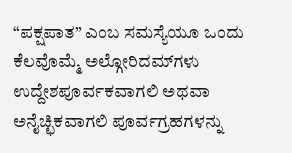“ಪಕ್ಷಪಾತ” ಎಂಬ ಸಮಸ್ಯೆಯೂ ಒಂದು ಕೆಲವೊಮ್ಮೆ ಅಲ್ಗೋರಿದಮ್‌ಗಳು ಉದ್ದೇಶಪೂರ್ವಕವಾಗಲಿ ಅಥವಾ ಅನೈಚ್ಛಿಕವಾಗಲಿ ಪೂರ್ವಗ್ರಹಗಳನ್ನು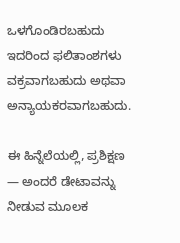ಒಳಗೊಂಡಿರಬಹುದು ಇದರಿಂದ ಫಲಿತಾಂಶಗಳು ವಕ್ರವಾಗಬಹುದು ಅಥವಾ ಅನ್ಯಾಯಕರವಾಗಬಹುದು.

ಈ ಹಿನ್ನೆಲೆಯಲ್ಲಿ, ಪ್ರಶಿಕ್ಷಣ — ಅಂದರೆ ಡೇಟಾವನ್ನು ನೀಡುವ ಮೂಲಕ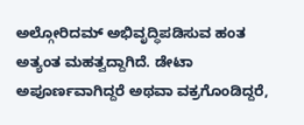ಅಲ್ಗೋರಿದಮ್ ಅಭಿವೃದ್ಧಿಪಡಿಸುವ ಹಂತ  ಅತ್ಯಂತ ಮಹತ್ವದ್ದಾಗಿದೆ. ಡೇಟಾ ಅಪೂರ್ಣವಾಗಿದ್ದರೆ ಅಥವಾ ವಕ್ರಗೊಂಡಿದ್ದರೆ,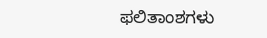ಫಲಿತಾಂಶಗಳು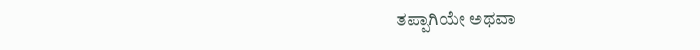ತಪ್ಪಾಗಿಯೇ ಅಥವಾ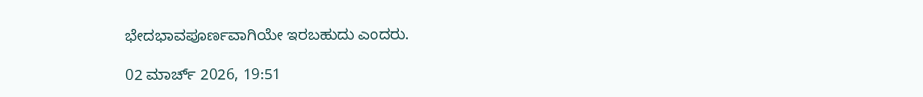ಭೇದಭಾವಪೂರ್ಣವಾಗಿಯೇ ಇರಬಹುದು ಎಂದರು.

02 ಮಾರ್ಚ್ 2026, 19:51